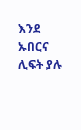እንደ ኡበርና ሊፍት ያሉ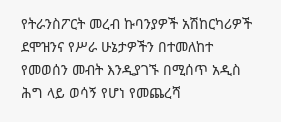የትራንስፖርት መረብ ኩባንያዎች አሽከርካሪዎች ደሞዝንና የሥራ ሁኔታዎችን በተመለከተ የመወሰን መብት እንዲያገኙ በሚሰጥ አዲስ ሕግ ላይ ወሳኝ የሆነ የመጨረሻ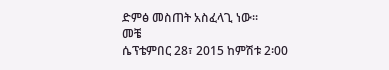ድምፅ መስጠት አስፈላጊ ነው።
መቼ
ሴፕቴምበር 28፣ 2015 ከምሽቱ 2፡00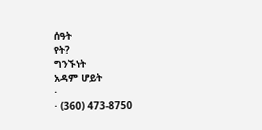ሰዓት
የት?
ግንኙነት
አዳም ሆይት
·
· (360) 473-8750